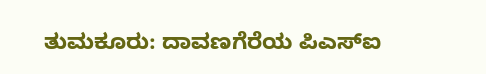ತುಮಕೂರು: ದಾವಣಗೆರೆಯ ಪಿಎಸ್ಐ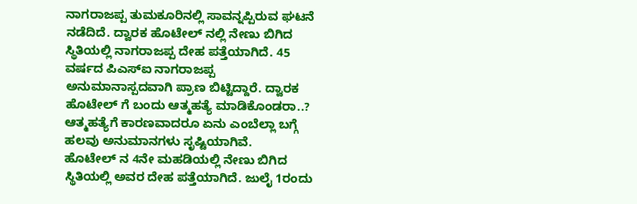ನಾಗರಾಜಪ್ಪ ತುಮಕೂರಿನಲ್ಲಿ ಸಾವನ್ನಪ್ಪಿರುವ ಘಟನೆ ನಡೆದಿದೆ. ದ್ವಾರಕ ಹೊಟೇಲ್ ನಲ್ಲಿ ನೇಣು ಬಿಗಿದ ಸ್ಥಿತಿಯಲ್ಲಿ ನಾಗರಾಜಪ್ಪ ದೇಹ ಪತ್ತೆಯಾಗಿದೆ. 45 ವರ್ಷದ ಪಿಎಸ್ಐ ನಾಗರಾಜಪ್ಪ ಅನುಮಾನಾಸ್ಪದವಾಗಿ ಪ್ರಾಣ ಬಿಟ್ಟಿದ್ದಾರೆ. ದ್ವಾರಕ ಹೊಟೇಲ್ ಗೆ ಬಂದು ಆತ್ಮಹತ್ಯೆ ಮಾಡಿಕೊಂಡರಾ..? ಆತ್ಮಹತ್ಯೆಗೆ ಕಾರಣವಾದರೂ ಏನು ಎಂಬೆಲ್ಲಾ ಬಗ್ಗೆ ಹಲವು ಅನುಮಾನಗಳು ಸೃಷ್ಟಿಯಾಗಿವೆ.
ಹೊಟೇಲ್ ನ 4ನೇ ಮಹಡಿಯಲ್ಲಿ ನೇಣು ಬಿಗಿದ ಸ್ಥಿತಿಯಲ್ಲಿ ಅವರ ದೇಹ ಪತ್ತೆಯಾಗಿದೆ. ಜುಲೈ 1ರಂದು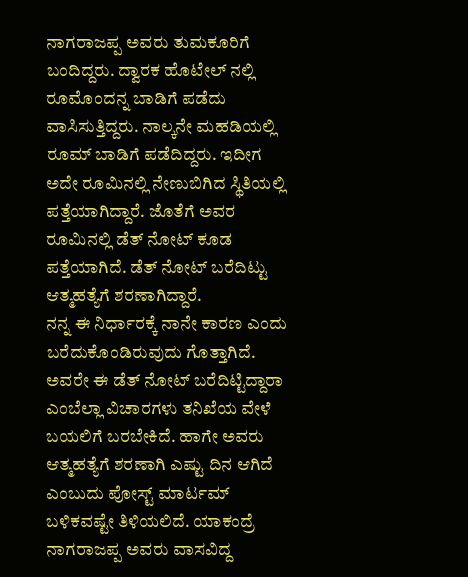ನಾಗರಾಜಪ್ಪ ಅವರು ತುಮಕೂರಿಗೆ ಬಂದಿದ್ದರು. ದ್ವಾರಕ ಹೊಟೇಲ್ ನಲ್ಲಿ ರೂಮೊಂದನ್ನ ಬಾಡಿಗೆ ಪಡೆದು ವಾಸಿಸುತ್ತಿದ್ದರು. ನಾಲ್ಕನೇ ಮಹಡಿಯಲ್ಲಿ ರೂಮ್ ಬಾಡಿಗೆ ಪಡೆದಿದ್ದರು. ಇದೀಗ ಅದೇ ರೂಮಿನಲ್ಲಿ ನೇಣುಬಿಗಿದ ಸ್ಥಿತಿಯಲ್ಲಿ ಪತ್ತೆಯಾಗಿದ್ದಾರೆ. ಜೊತೆಗೆ ಅವರ ರೂಮಿನಲ್ಲಿ ಡೆತ್ ನೋಟ್ ಕೂಡ ಪತ್ತೆಯಾಗಿದೆ. ಡೆತ್ ನೋಟ್ ಬರೆದಿಟ್ಟು ಆತ್ಮಹತ್ಯೆಗೆ ಶರಣಾಗಿದ್ದಾರೆ.
ನನ್ನ ಈ ನಿರ್ಧಾರಕ್ಕೆ ನಾನೇ ಕಾರಣ ಎಂದು ಬರೆದುಕೊಂಡಿರುವುದು ಗೊತ್ತಾಗಿದೆ. ಅವರೇ ಈ ಡೆತ್ ನೋಟ್ ಬರೆದಿಟ್ಟಿದ್ದಾರಾ ಎಂಬೆಲ್ಲಾ ವಿಚಾರಗಳು ತನಿಖೆಯ ವೇಳೆ ಬಯಲಿಗೆ ಬರಬೇಕಿದೆ. ಹಾಗೇ ಅವರು ಆತ್ಮಹತ್ಯೆಗೆ ಶರಣಾಗಿ ಎಷ್ಟು ದಿನ ಆಗಿದೆ ಎಂಬುದು ಪೋಸ್ಟ್ ಮಾರ್ಟಮ್ ಬಳಿಕವಷ್ಟೇ ತಿಳಿಯಲಿದೆ. ಯಾಕಂದ್ರೆ ನಾಗರಾಜಪ್ಪ ಅವರು ವಾಸವಿದ್ದ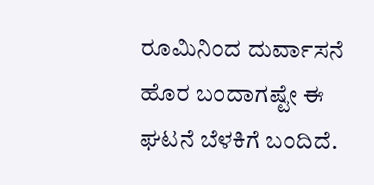ರೂಮಿನಿಂದ ದುರ್ವಾಸನೆ ಹೊರ ಬಂದಾಗಷ್ಟೇ ಈ ಘಟನೆ ಬೆಳಕಿಗೆ ಬಂದಿದೆ.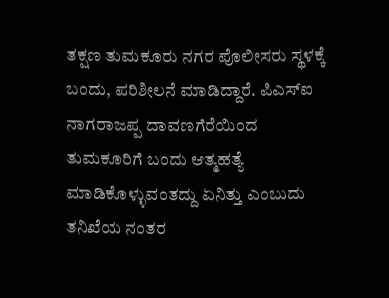ತಕ್ಷಣ ತುಮಕೂರು ನಗರ ಪೊಲೀಸರು ಸ್ಥಳಕ್ಕೆ ಬಂದು, ಪರಿಶೀಲನೆ ಮಾಡಿದ್ದಾರೆ. ಪಿಎಸ್ಐ ನಾಗರಾಜಪ್ಪ ದಾವಣಗೆರೆಯಿಂದ ತುಮಕೂರಿಗೆ ಬಂದು ಆತ್ಮಹತ್ಯೆ ಮಾಡಿಕೊಳ್ಳುವಂತದ್ದು ಏನಿತ್ತು ಎಂಬುದು ತನಿಖೆಯ ನಂತರ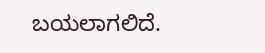ಬಯಲಾಗಲಿದೆ.